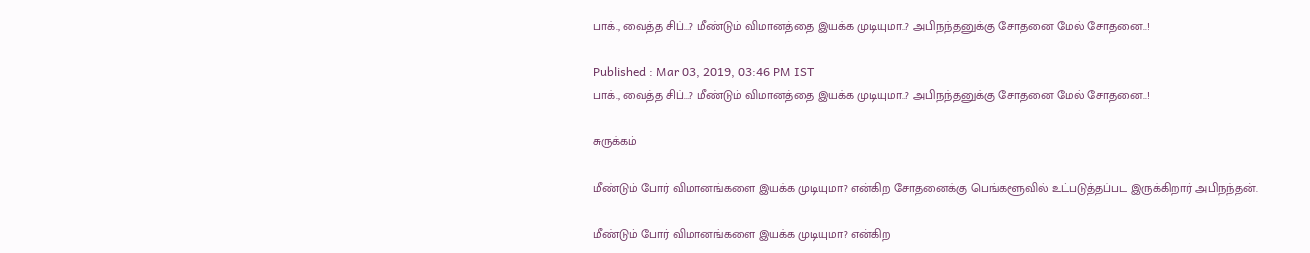பாக்., வைத்த சிப்...? மீண்டும் விமானத்தை இயக்க முடியுமா..? அபிநந்தனுக்கு சோதனை மேல் சோதனை..!

Published : Mar 03, 2019, 03:46 PM IST
பாக்., வைத்த சிப்...? மீண்டும் விமானத்தை இயக்க முடியுமா..? அபிநந்தனுக்கு சோதனை மேல் சோதனை..!

சுருக்கம்

மீண்டும் போர் விமானங்களை இயக்க முடியுமா? என்கிற சோதனைக்கு பெங்களூவில் உட்படுத்தப்பட இருக்கிறார் அபிநந்தன்.

மீண்டும் போர் விமானங்களை இயக்க முடியுமா? என்கிற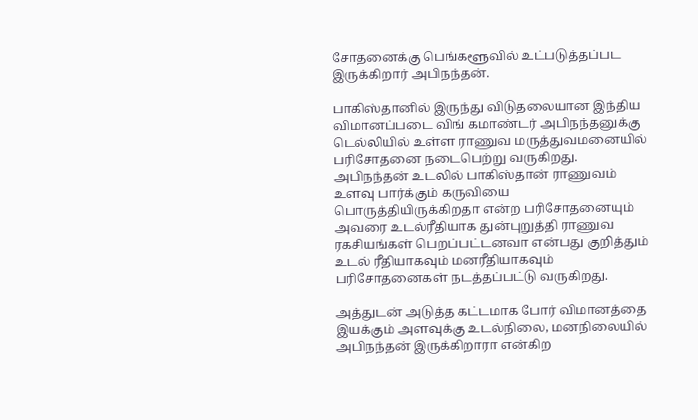சோதனைக்கு பெங்களூவில் உட்படுத்தப்பட இருக்கிறார் அபிநந்தன்.

பாகிஸ்தானில் இருந்து விடுதலையான இந்திய விமானப்படை விங் கமாண்டர் அபிநந்தனுக்கு டெல்லியில் உள்ள ராணுவ மருத்துவமனையில் பரிசோதனை நடைபெற்று வருகிறது. அபிநந்தன் உடலில் பாகிஸ்தான் ராணுவம் உளவு பார்க்கும் கருவியை பொருத்தியிருக்கிறதா என்ற பரிசோதனையும் அவரை உடல்ரீதியாக துன்புறுத்தி ராணுவ ரகசியங்கள் பெறப்பட்டனவா என்பது குறித்தும் உடல் ரீதியாகவும் மனரீதியாகவும் பரிசோதனைகள் நடத்தப்பட்டு வருகிறது.

அத்துடன் அடுத்த கட்டமாக போர் விமானத்தை இயக்கும் அளவுக்கு உடல்நிலை, மனநிலையில் அபிநந்தன் இருக்கிறாரா என்கிற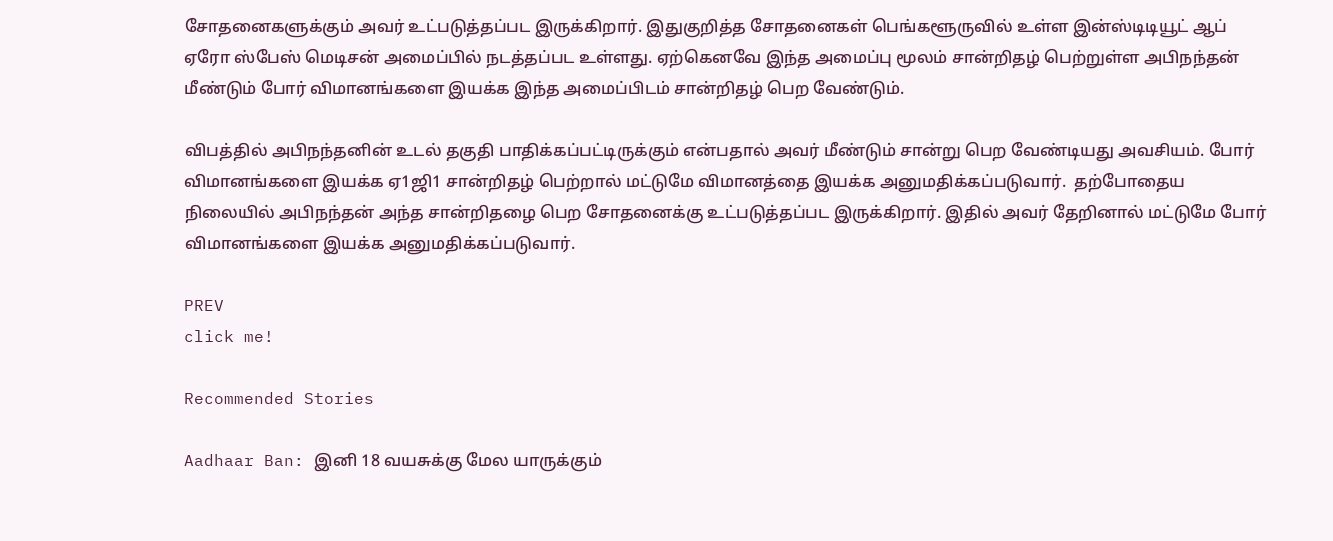சோதனைகளுக்கும் அவர் உட்படுத்தப்பட இருக்கிறார். இதுகுறித்த சோதனைகள் பெங்களூருவில் உள்ள இன்ஸ்டிடியூட் ஆப் ஏரோ ஸ்பேஸ் மெடிசன் அமைப்பில் நடத்தப்பட உள்ளது. ஏற்கெனவே இந்த அமைப்பு மூலம் சான்றிதழ் பெற்றுள்ள அபிநந்தன் மீண்டும் போர் விமானங்களை இயக்க இந்த அமைப்பிடம் சான்றிதழ் பெற வேண்டும்.

விபத்தில் அபிநந்தனின் உடல் தகுதி பாதிக்கப்பட்டிருக்கும் என்பதால் அவர் மீண்டும் சான்று பெற வேண்டியது அவசியம். போர் விமானங்களை இயக்க ஏ1ஜி1 சான்றிதழ் பெற்றால் மட்டுமே விமானத்தை இயக்க அனுமதிக்கப்படுவார்.  தற்போதைய நிலையில் அபிநந்தன் அந்த சான்றிதழை பெற சோதனைக்கு உட்படுத்தப்பட இருக்கிறார். இதில் அவர் தேறினால் மட்டுமே போர் விமானங்களை இயக்க அனுமதிக்கப்படுவார்.

PREV
click me!

Recommended Stories

Aadhaar Ban: இனி 18 வயசுக்கு மேல யாருக்கும்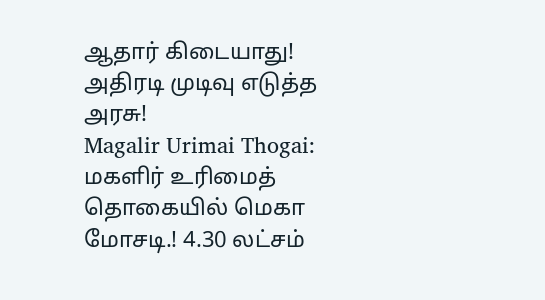ஆதார் கிடையாது! அதிரடி முடிவு எடுத்த அரசு!
Magalir Urimai Thogai: மகளிர் உரிமைத் தொகையில் மெகா மோசடி.! 4.30 லட்சம்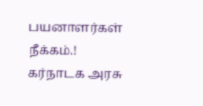பயனாளர்கள் நீக்கம்.! கர்நாடக அரசு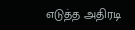எடுத்த அதிரடி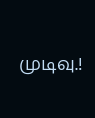முடிவு.!